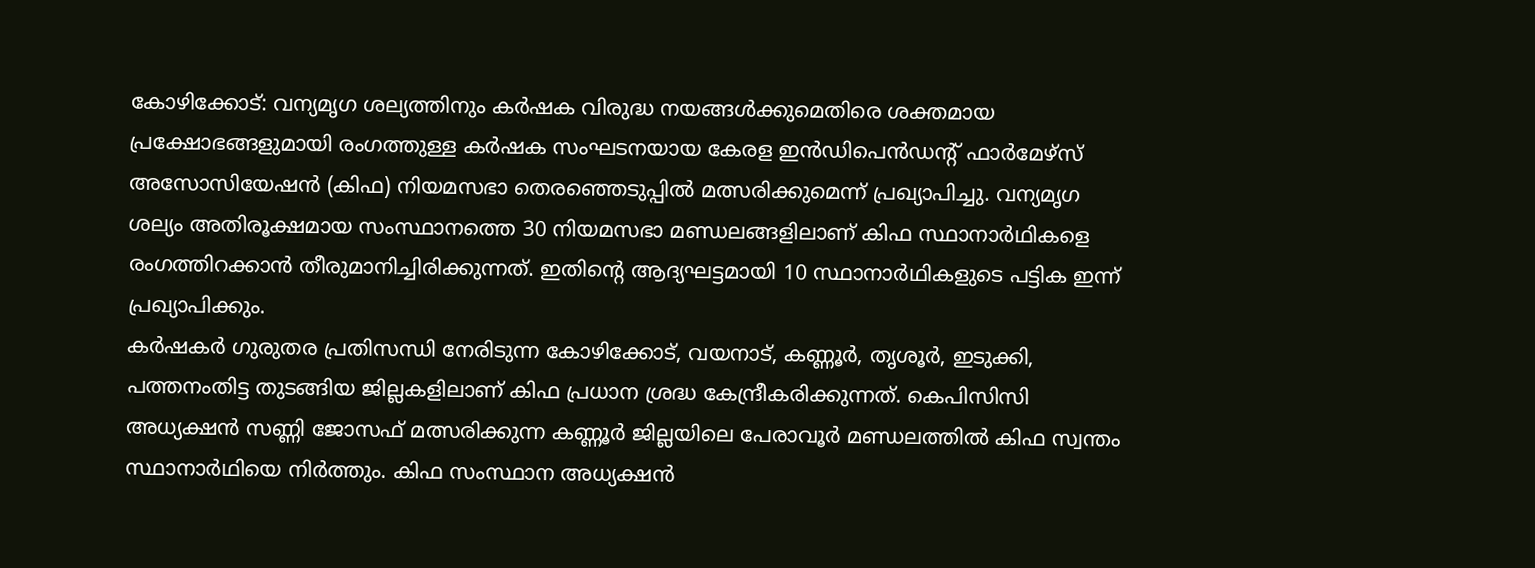കോഴിക്കോട്: വന്യമൃഗ ശല്യത്തിനും കർഷക വിരുദ്ധ നയങ്ങൾക്കുമെതിരെ ശക്തമായ പ്രക്ഷോഭങ്ങളുമായി രംഗത്തുള്ള കർഷക സംഘടനയായ കേരള ഇൻഡിപെൻഡന്റ് ഫാർമേഴ്സ് അസോസിയേഷൻ (കിഫ) നിയമസഭാ തെരഞ്ഞെടുപ്പിൽ മത്സരിക്കുമെന്ന് പ്രഖ്യാപിച്ചു. വന്യമൃഗ ശല്യം അതിരൂക്ഷമായ സംസ്ഥാനത്തെ 30 നിയമസഭാ മണ്ഡലങ്ങളിലാണ് കിഫ സ്ഥാനാർഥികളെ രംഗത്തിറക്കാൻ തീരുമാനിച്ചിരിക്കുന്നത്. ഇതിന്റെ ആദ്യഘട്ടമായി 10 സ്ഥാനാർഥികളുടെ പട്ടിക ഇന്ന് പ്രഖ്യാപിക്കും.
കർഷകർ ഗുരുതര പ്രതിസന്ധി നേരിടുന്ന കോഴിക്കോട്, വയനാട്, കണ്ണൂർ, തൃശൂർ, ഇടുക്കി, പത്തനംതിട്ട തുടങ്ങിയ ജില്ലകളിലാണ് കിഫ പ്രധാന ശ്രദ്ധ കേന്ദ്രീകരിക്കുന്നത്. കെപിസിസി അധ്യക്ഷൻ സണ്ണി ജോസഫ് മത്സരിക്കുന്ന കണ്ണൂർ ജില്ലയിലെ പേരാവൂർ മണ്ഡലത്തിൽ കിഫ സ്വന്തം സ്ഥാനാർഥിയെ നിർത്തും. കിഫ സംസ്ഥാന അധ്യക്ഷൻ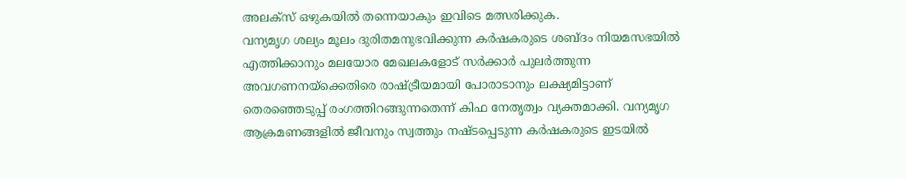അലക്സ് ഒഴുകയിൽ തന്നെയാകും ഇവിടെ മത്സരിക്കുക.
വന്യമൃഗ ശല്യം മൂലം ദുരിതമനുഭവിക്കുന്ന കർഷകരുടെ ശബ്ദം നിയമസഭയിൽ എത്തിക്കാനും മലയോര മേഖലകളോട് സർക്കാർ പുലർത്തുന്ന അവഗണനയ്ക്കെതിരെ രാഷ്ട്രീയമായി പോരാടാനും ലക്ഷ്യമിട്ടാണ് തെരഞ്ഞെടുപ്പ് രംഗത്തിറങ്ങുന്നതെന്ന് കിഫ നേതൃത്വം വ്യക്തമാക്കി. വന്യമൃഗ ആക്രമണങ്ങളിൽ ജീവനും സ്വത്തും നഷ്ടപ്പെടുന്ന കർഷകരുടെ ഇടയിൽ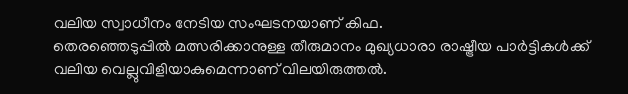വലിയ സ്വാധീനം നേടിയ സംഘടനയാണ് കിഫ.
തെരഞ്ഞെടുപ്പിൽ മത്സരിക്കാനുള്ള തീരുമാനം മുഖ്യധാരാ രാഷ്ട്രീയ പാർട്ടികൾക്ക് വലിയ വെല്ലുവിളിയാകുമെന്നാണ് വിലയിരുത്തൽ.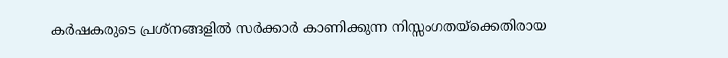കർഷകരുടെ പ്രശ്നങ്ങളിൽ സർക്കാർ കാണിക്കുന്ന നിസ്സംഗതയ്ക്കെതിരായ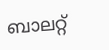ബാലറ്റ്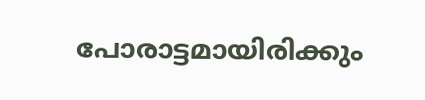പോരാട്ടമായിരിക്കും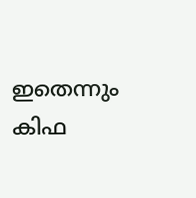ഇതെന്നും കിഫ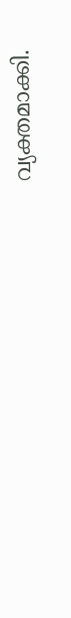വ്യക്തമാക്കി.